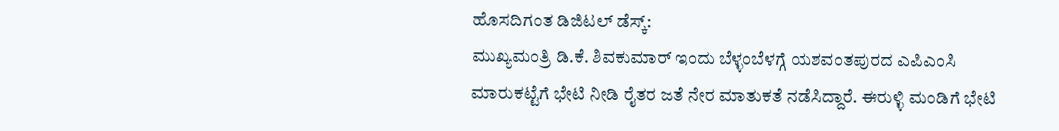ಹೊಸದಿಗಂತ ಡಿಜಿಟಲ್ ಡೆಸ್ಕ್:
ಮುಖ್ಯಮಂತ್ರಿ ಡಿ.ಕೆ. ಶಿವಕುಮಾರ್ ಇಂದು ಬೆಳ್ಳಂಬೆಳಗ್ಗೆ ಯಶವಂತಪುರದ ಎಪಿಎಂಸಿ ಮಾರುಕಟ್ಟೆಗೆ ಭೇಟಿ ನೀಡಿ ರೈತರ ಜತೆ ನೇರ ಮಾತುಕತೆ ನಡೆಸಿದ್ದಾರೆ. ಈರುಳ್ಳಿ ಮಂಡಿಗೆ ಭೇಟಿ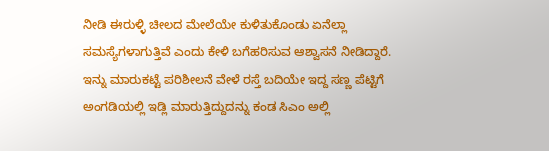ನೀಡಿ ಈರುಳ್ಳಿ ಚೀಲದ ಮೇಲೆಯೇ ಕುಳಿತುಕೊಂಡು ಏನೆಲ್ಲಾ ಸಮಸ್ಯೆಗಳಾಗುತ್ತಿವೆ ಎಂದು ಕೇಳಿ ಬಗೆಹರಿಸುವ ಆಶ್ವಾಸನೆ ನೀಡಿದ್ದಾರೆ.
ಇನ್ನು ಮಾರುಕಟ್ಟೆ ಪರಿಶೀಲನೆ ವೇಳೆ ರಸ್ತೆ ಬದಿಯೇ ಇದ್ದ ಸಣ್ಣ ಪೆಟ್ಟಿಗೆ ಅಂಗಡಿಯಲ್ಲಿ ಇಡ್ಲಿ ಮಾರುತ್ತಿದ್ದುದನ್ನು ಕಂಡ ಸಿಎಂ ಅಲ್ಲಿ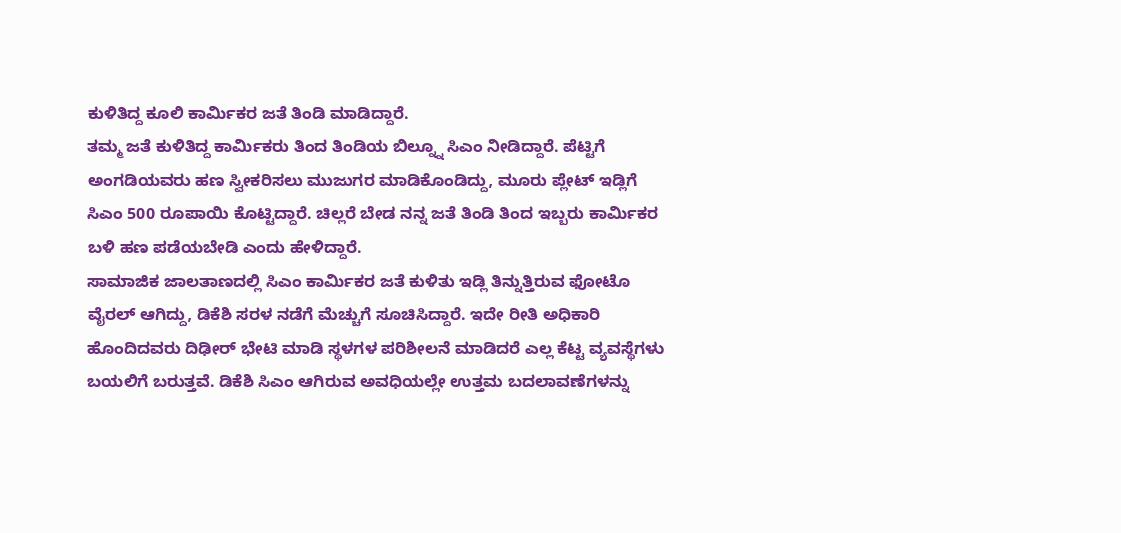ಕುಳಿತಿದ್ದ ಕೂಲಿ ಕಾರ್ಮಿಕರ ಜತೆ ತಿಂಡಿ ಮಾಡಿದ್ದಾರೆ.
ತಮ್ಮ ಜತೆ ಕುಳಿತಿದ್ದ ಕಾರ್ಮಿಕರು ತಿಂದ ತಿಂಡಿಯ ಬಿಲ್ನ್ನೂ ಸಿಎಂ ನೀಡಿದ್ದಾರೆ. ಪೆಟ್ಟಿಗೆ ಅಂಗಡಿಯವರು ಹಣ ಸ್ವೀಕರಿಸಲು ಮುಜುಗರ ಮಾಡಿಕೊಂಡಿದ್ದು, ಮೂರು ಪ್ಲೇಟ್ ಇಡ್ಲಿಗೆ ಸಿಎಂ 500 ರೂಪಾಯಿ ಕೊಟ್ಟಿದ್ದಾರೆ. ಚಿಲ್ಲರೆ ಬೇಡ ನನ್ನ ಜತೆ ತಿಂಡಿ ತಿಂದ ಇಬ್ಬರು ಕಾರ್ಮಿಕರ ಬಳಿ ಹಣ ಪಡೆಯಬೇಡಿ ಎಂದು ಹೇಳಿದ್ದಾರೆ.
ಸಾಮಾಜಿಕ ಜಾಲತಾಣದಲ್ಲಿ ಸಿಎಂ ಕಾರ್ಮಿಕರ ಜತೆ ಕುಳಿತು ಇಡ್ಲಿ ತಿನ್ನುತ್ತಿರುವ ಫೋಟೊ ವೈರಲ್ ಆಗಿದ್ದು, ಡಿಕೆಶಿ ಸರಳ ನಡೆಗೆ ಮೆಚ್ಚುಗೆ ಸೂಚಿಸಿದ್ದಾರೆ. ಇದೇ ರೀತಿ ಅಧಿಕಾರಿ ಹೊಂದಿದವರು ದಿಢೀರ್ ಭೇಟಿ ಮಾಡಿ ಸ್ಥಳಗಳ ಪರಿಶೀಲನೆ ಮಾಡಿದರೆ ಎಲ್ಲ ಕೆಟ್ಟ ವ್ಯವಸ್ಥೆಗಳು ಬಯಲಿಗೆ ಬರುತ್ತವೆ. ಡಿಕೆಶಿ ಸಿಎಂ ಆಗಿರುವ ಅವಧಿಯಲ್ಲೇ ಉತ್ತಮ ಬದಲಾವಣೆಗಳನ್ನು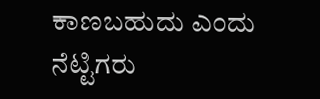ಕಾಣಬಹುದು ಎಂದು ನೆಟ್ಟಿಗರು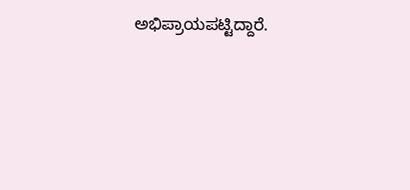ಅಭಿಪ್ರಾಯಪಟ್ಟಿದ್ದಾರೆ.